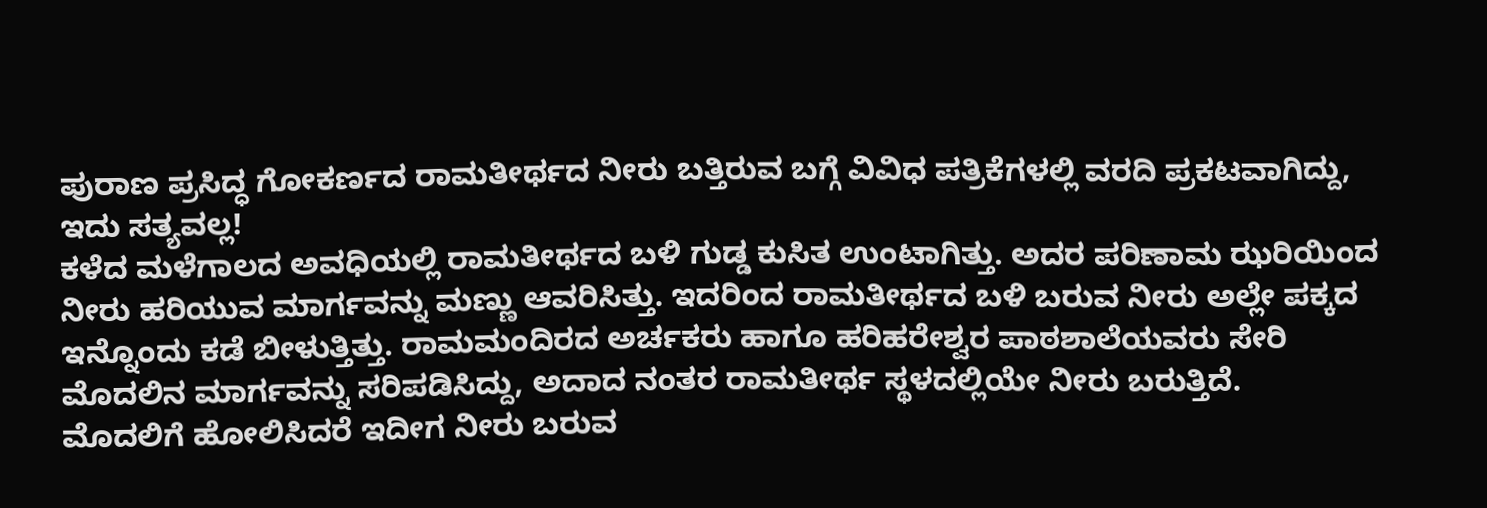ಪುರಾಣ ಪ್ರಸಿದ್ಧ ಗೋಕರ್ಣದ ರಾಮತೀರ್ಥದ ನೀರು ಬತ್ತಿರುವ ಬಗ್ಗೆ ವಿವಿಧ ಪತ್ರಿಕೆಗಳಲ್ಲಿ ವರದಿ ಪ್ರಕಟವಾಗಿದ್ದು, ಇದು ಸತ್ಯವಲ್ಲ!
ಕಳೆದ ಮಳೆಗಾಲದ ಅವಧಿಯಲ್ಲಿ ರಾಮತೀರ್ಥದ ಬಳಿ ಗುಡ್ಡ ಕುಸಿತ ಉಂಟಾಗಿತ್ತು. ಅದರ ಪರಿಣಾಮ ಝರಿಯಿಂದ ನೀರು ಹರಿಯುವ ಮಾರ್ಗವನ್ನು ಮಣ್ಣು ಆವರಿಸಿತ್ತು. ಇದರಿಂದ ರಾಮತೀರ್ಥದ ಬಳಿ ಬರುವ ನೀರು ಅಲ್ಲೇ ಪಕ್ಕದ ಇನ್ನೊಂದು ಕಡೆ ಬೀಳುತ್ತಿತ್ತು. ರಾಮಮಂದಿರದ ಅರ್ಚಕರು ಹಾಗೂ ಹರಿಹರೇಶ್ವರ ಪಾಠಶಾಲೆಯವರು ಸೇರಿ ಮೊದಲಿನ ಮಾರ್ಗವನ್ನು ಸರಿಪಡಿಸಿದ್ದು, ಅದಾದ ನಂತರ ರಾಮತೀರ್ಥ ಸ್ಥಳದಲ್ಲಿಯೇ ನೀರು ಬರುತ್ತಿದೆ.
ಮೊದಲಿಗೆ ಹೋಲಿಸಿದರೆ ಇದೀಗ ನೀರು ಬರುವ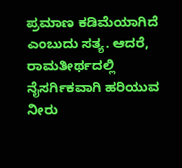ಪ್ರಮಾಣ ಕಡಿಮೆಯಾಗಿದೆ ಎಂಬುದು ಸತ್ಯ. ಆದರೆ, ರಾಮತೀರ್ಥದಲ್ಲಿ ನೈಸರ್ಗಿಕವಾಗಿ ಹರಿಯುವ ನೀರು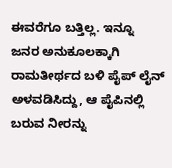ಈವರೆಗೂ ಬತ್ತಿಲ್ಲ. ಇನ್ನೂ ಜನರ ಅನುಕೂಲಕ್ಕಾಗಿ ರಾಮತೀರ್ಥದ ಬಳಿ ಪೈಪ್ ಲೈನ್ ಅಳವಡಿಸಿದ್ದು, ಆ ಪೈಪಿನಲ್ಲಿ ಬರುವ ನೀರನ್ನು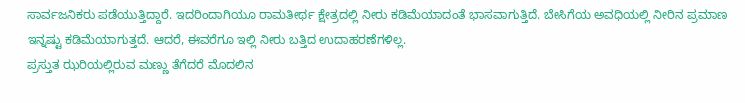ಸಾರ್ವಜನಿಕರು ಪಡೆಯುತ್ತಿದ್ದಾರೆ. ಇದರಿಂದಾಗಿಯೂ ರಾಮತೀರ್ಥ ಕ್ಷೇತ್ರದಲ್ಲಿ ನೀರು ಕಡಿಮೆಯಾದಂತೆ ಭಾಸವಾಗುತ್ತಿದೆ. ಬೇಸಿಗೆಯ ಅವಧಿಯಲ್ಲಿ ನೀರಿನ ಪ್ರಮಾಣ ಇನ್ನಷ್ಟು ಕಡಿಮೆಯಾಗುತ್ತದೆ. ಆದರೆ, ಈವರೆಗೂ ಇಲ್ಲಿ ನೀರು ಬತ್ತಿದ ಉದಾಹರಣೆಗಳಿಲ್ಲ.
ಪ್ರಸ್ತುತ ಝರಿಯಲ್ಲಿರುವ ಮಣ್ಣು ತೆಗೆದರೆ ಮೊದಲಿನ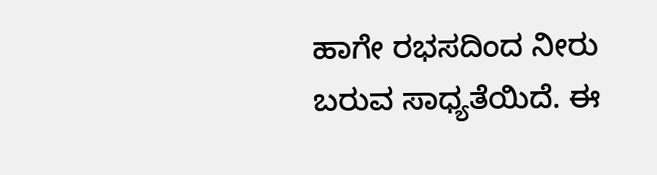ಹಾಗೇ ರಭಸದಿಂದ ನೀರು ಬರುವ ಸಾಧ್ಯತೆಯಿದೆ. ಈ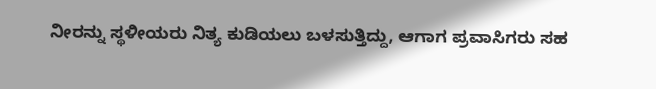ನೀರನ್ನು ಸ್ಥಳೀಯರು ನಿತ್ಯ ಕುಡಿಯಲು ಬಳಸುತ್ತಿದ್ದು, ಆಗಾಗ ಪ್ರವಾಸಿಗರು ಸಹ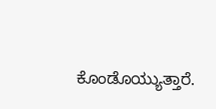ಕೊಂಡೊಯ್ಯುತ್ತಾರೆ.